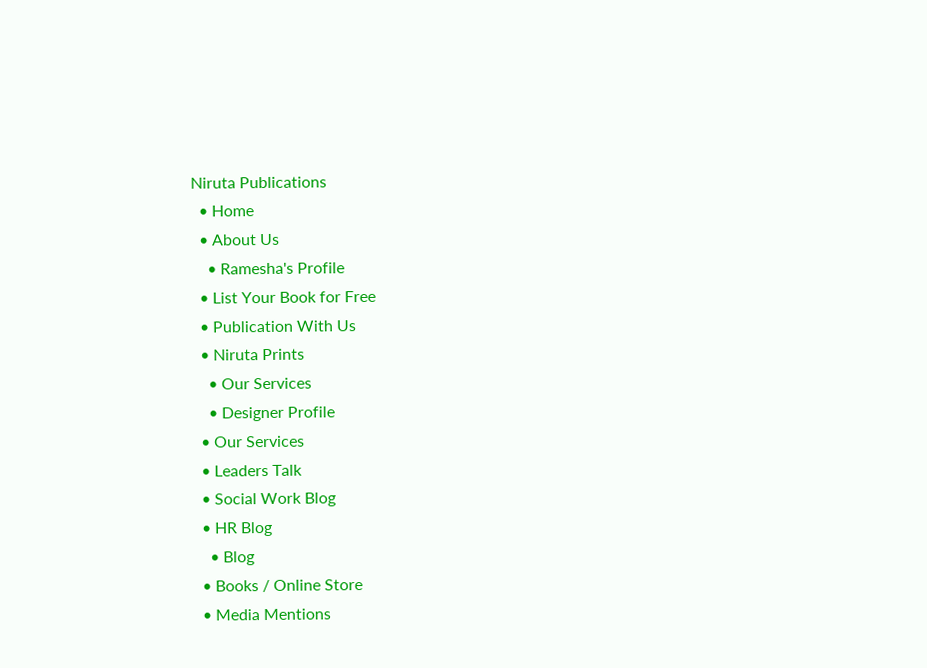Niruta Publications
  • Home
  • About Us
    • Ramesha's Profile
  • List Your Book for Free
  • Publication With Us
  • Niruta Prints
    • Our Services
    • Designer Profile
  • Our Services
  • Leaders Talk
  • Social Work Blog
  • HR Blog
    • Blog
  • Books / Online Store
  • Media Mentions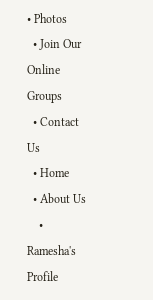• Photos
  • Join Our Online Groups
  • Contact Us
  • Home
  • About Us
    • Ramesha's Profile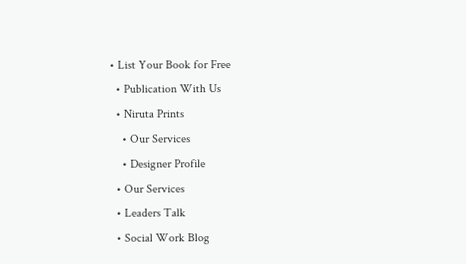• List Your Book for Free
  • Publication With Us
  • Niruta Prints
    • Our Services
    • Designer Profile
  • Our Services
  • Leaders Talk
  • Social Work Blog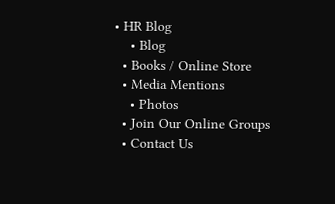• HR Blog
    • Blog
  • Books / Online Store
  • Media Mentions
    • Photos
  • Join Our Online Groups
  • Contact Us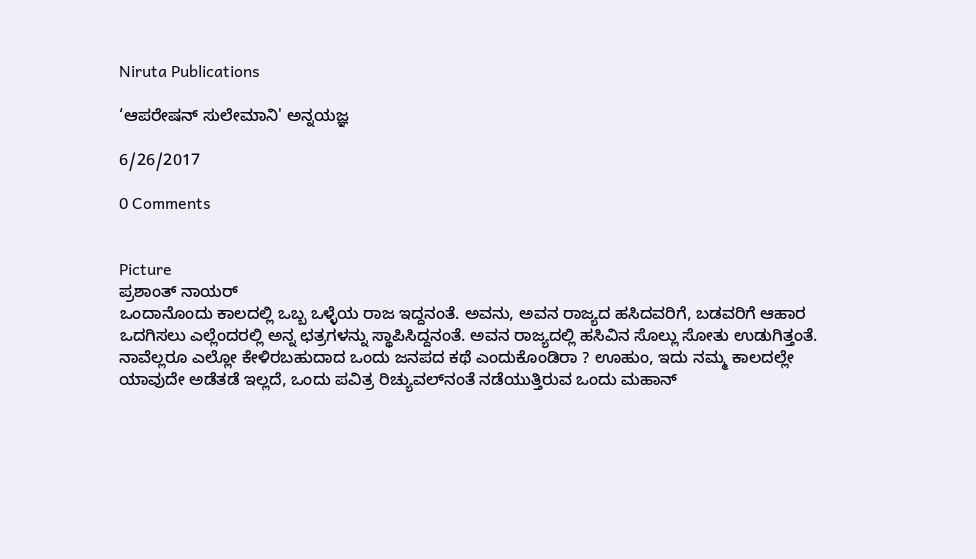Niruta Publications

‘ಆಪರೇಷನ್ ಸುಲೇಮಾನಿ' ಅನ್ನಯಜ್ಞ

6/26/2017

0 Comments


Picture
ಪ್ರಶಾಂತ್‍ ನಾಯರ್‍
ಒಂದಾನೊಂದು ಕಾಲದಲ್ಲಿ ಒಬ್ಬ ಒಳ್ಳೆಯ ರಾಜ ಇದ್ದನಂತೆ. ಅವನು, ಅವನ ರಾಜ್ಯದ ಹಸಿದವರಿಗೆ, ಬಡವರಿಗೆ ಆಹಾರ ಒದಗಿಸಲು ಎಲ್ಲೆಂದರಲ್ಲಿ ಅನ್ನ ಛತ್ರಗಳನ್ನು ಸ್ಥಾಪಿಸಿದ್ದನಂತೆ. ಅವನ ರಾಜ್ಯದಲ್ಲಿ ಹಸಿವಿನ ಸೊಲ್ಲು ಸೋತು ಉಡುಗಿತ್ತಂತೆ. ನಾವೆಲ್ಲರೂ ಎಲ್ಲೋ ಕೇಳಿರಬಹುದಾದ ಒಂದು ಜನಪದ ಕಥೆ ಎಂದುಕೊಂಡಿರಾ ? ಊಹುಂ, ಇದು ನಮ್ಮ ಕಾಲದಲ್ಲೇ ಯಾವುದೇ ಅಡೆತಡೆ ಇಲ್ಲದೆ, ಒಂದು ಪವಿತ್ರ ರಿಚ್ಯುವಲ್‍ನಂತೆ ನಡೆಯುತ್ತಿರುವ ಒಂದು ಮಹಾನ್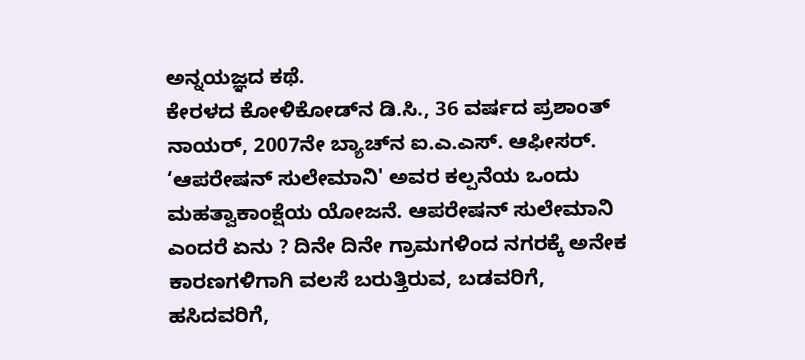ಅನ್ನಯಜ್ಞದ ಕಥೆ.
ಕೇರಳದ ಕೋಳಿಕೋಡ್‍ನ ಡಿ.ಸಿ., 36 ವರ್ಷದ ಪ್ರಶಾಂತ್ ನಾಯರ್, 2007ನೇ ಬ್ಯಾಚ್‍ನ ಐ.ಎ.ಎಸ್. ಆಫೀಸರ್. ‘ಆಪರೇಷನ್ ಸುಲೇಮಾನಿ' ಅವರ ಕಲ್ಪನೆಯ ಒಂದು ಮಹತ್ವಾಕಾಂಕ್ಷೆಯ ಯೋಜನೆ. ಆಪರೇಷನ್ ಸುಲೇಮಾನಿ ಎಂದರೆ ಏನು ? ದಿನೇ ದಿನೇ ಗ್ರಾಮಗಳಿಂದ ನಗರಕ್ಕೆ ಅನೇಕ ಕಾರಣಗಳಿಗಾಗಿ ವಲಸೆ ಬರುತ್ತಿರುವ, ಬಡವರಿಗೆ, ಹಸಿದವರಿಗೆ,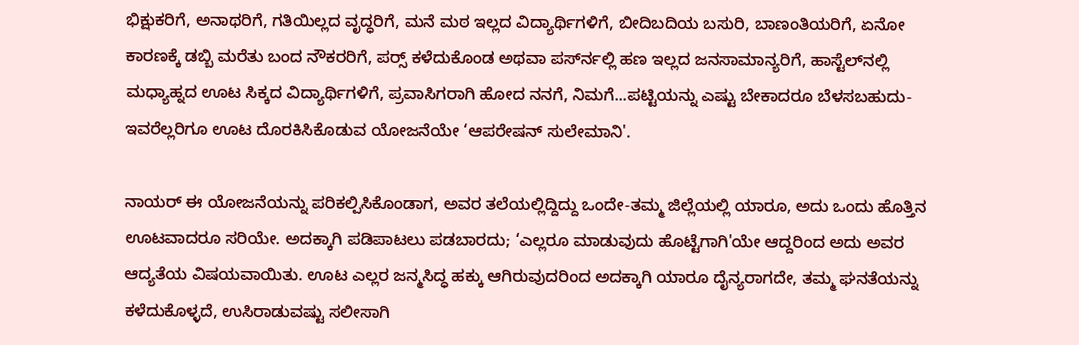ಭಿಕ್ಷುಕರಿಗೆ, ಅನಾಥರಿಗೆ, ಗತಿಯಿಲ್ಲದ ವೃದ್ಧರಿಗೆ, ಮನೆ ಮಠ ಇಲ್ಲದ ವಿದ್ಯಾರ್ಥಿಗಳಿಗೆ, ಬೀದಿಬದಿಯ ಬಸುರಿ, ಬಾಣಂತಿಯರಿಗೆ, ಏನೋ ಕಾರಣಕ್ಕೆ ಡಬ್ಬಿ ಮರೆತು ಬಂದ ನೌಕರರಿಗೆ, ಪರ್ಸ್‍ ಕಳೆದುಕೊಂಡ ಅಥವಾ ಪರ್ಸ್‍ನಲ್ಲಿ ಹಣ ಇಲ್ಲದ ಜನಸಾಮಾನ್ಯರಿಗೆ, ಹಾಸ್ಟೆಲ್‍ನಲ್ಲಿ ಮಧ್ಯಾಹ್ನದ ಊಟ ಸಿಕ್ಕದ ವಿದ್ಯಾರ್ಥಿಗಳಿಗೆ, ಪ್ರವಾಸಿಗರಾಗಿ ಹೋದ ನನಗೆ, ನಿಮಗೆ...ಪಟ್ಟಿಯನ್ನು ಎಷ್ಟು ಬೇಕಾದರೂ ಬೆಳಸಬಹುದು-ಇವರೆಲ್ಲರಿಗೂ ಊಟ ದೊರಕಿಸಿಕೊಡುವ ಯೋಜನೆಯೇ ‘ಆಪರೇಷನ್ ಸುಲೇಮಾನಿ'.

ನಾಯರ್ ಈ ಯೋಜನೆಯನ್ನು ಪರಿಕಲ್ಪಿಸಿಕೊಂಡಾಗ, ಅವರ ತಲೆಯಲ್ಲಿದ್ದಿದ್ದು ಒಂದೇ-ತಮ್ಮ ಜಿಲ್ಲೆಯಲ್ಲಿ ಯಾರೂ, ಅದು ಒಂದು ಹೊತ್ತಿನ ಊಟವಾದರೂ ಸರಿಯೇ. ಅದಕ್ಕಾಗಿ ಪಡಿಪಾಟಲು ಪಡಬಾರದು; ‘ಎಲ್ಲರೂ ಮಾಡುವುದು ಹೊಟ್ಟೆಗಾಗಿ'ಯೇ ಆದ್ದರಿಂದ ಅದು ಅವರ ಆದ್ಯತೆಯ ವಿಷಯವಾಯಿತು. ಊಟ ಎಲ್ಲರ ಜನ್ಮಸಿದ್ಧ ಹಕ್ಕು ಆಗಿರುವುದರಿಂದ ಅದಕ್ಕಾಗಿ ಯಾರೂ ದೈನ್ಯರಾಗದೇ, ತಮ್ಮ ಘನತೆಯನ್ನು ಕಳೆದುಕೊಳ್ಳದೆ, ಉಸಿರಾಡುವಷ್ಟು ಸಲೀಸಾಗಿ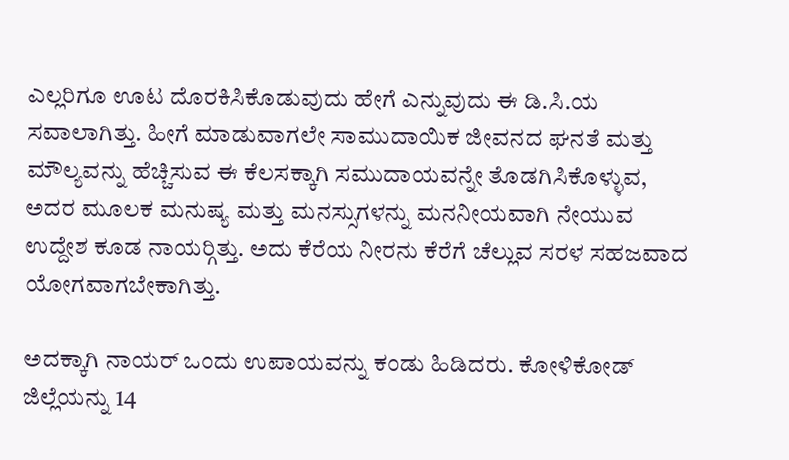ಎಲ್ಲರಿಗೂ ಊಟ ದೊರಕಿಸಿಕೊಡುವುದು ಹೇಗೆ ಎನ್ನುವುದು ಈ ಡಿ.ಸಿ.ಯ ಸವಾಲಾಗಿತ್ತು. ಹೀಗೆ ಮಾಡುವಾಗಲೇ ಸಾಮುದಾಯಿಕ ಜೀವನದ ಘನತೆ ಮತ್ತು ಮೌಲ್ಯವನ್ನು ಹೆಚ್ಚಿಸುವ ಈ ಕೆಲಸಕ್ಕಾಗಿ ಸಮುದಾಯವನ್ನೇ ತೊಡಗಿಸಿಕೊಳ್ಳುವ, ಅದರ ಮೂಲಕ ಮನುಷ್ಯ ಮತ್ತು ಮನಸ್ಸುಗಳನ್ನು ಮನನೀಯವಾಗಿ ನೇಯುವ ಉದ್ದೇಶ ಕೂಡ ನಾಯರ್‍ಗಿತ್ತು. ಅದು ಕೆರೆಯ ನೀರನು ಕೆರೆಗೆ ಚೆಲ್ಲುವ ಸರಳ ಸಹಜವಾದ ಯೋಗವಾಗಬೇಕಾಗಿತ್ತು.

ಅದಕ್ಕಾಗಿ ನಾಯರ್ ಒಂದು ಉಪಾಯವನ್ನು ಕಂಡು ಹಿಡಿದರು. ಕೋಳಿಕೋಡ್ ಜಿಲ್ಲೆಯನ್ನು 14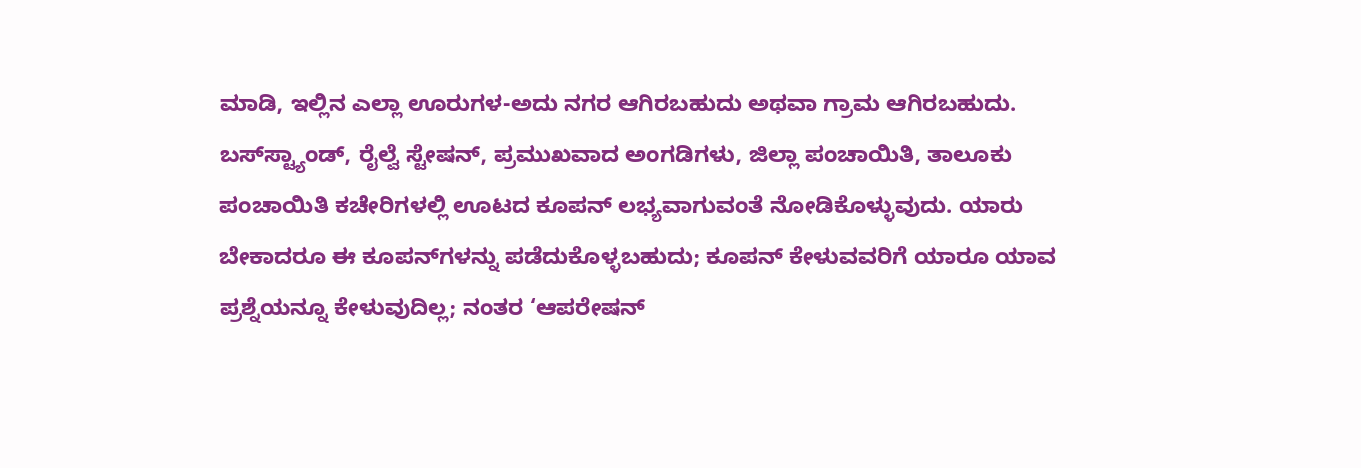ಮಾಡಿ, ಇಲ್ಲಿನ ಎಲ್ಲಾ ಊರುಗಳ-ಅದು ನಗರ ಆಗಿರಬಹುದು ಅಥವಾ ಗ್ರಾಮ ಆಗಿರಬಹುದು. ಬಸ್‍ಸ್ಟ್ಯಾಂಡ್, ರೈಲ್ವೆ ಸ್ಟೇಷನ್, ಪ್ರಮುಖವಾದ ಅಂಗಡಿಗಳು, ಜಿಲ್ಲಾ ಪಂಚಾಯಿತಿ, ತಾಲೂಕು ಪಂಚಾಯಿತಿ ಕಚೇರಿಗಳಲ್ಲಿ ಊಟದ ಕೂಪನ್ ಲಭ್ಯವಾಗುವಂತೆ ನೋಡಿಕೊಳ್ಳುವುದು. ಯಾರು ಬೇಕಾದರೂ ಈ ಕೂಪನ್‍ಗಳನ್ನು ಪಡೆದುಕೊಳ್ಳಬಹುದು; ಕೂಪನ್ ಕೇಳುವವರಿಗೆ ಯಾರೂ ಯಾವ ಪ್ರಶ್ನೆಯನ್ನೂ ಕೇಳುವುದಿಲ್ಲ; ನಂತರ ‘ಆಪರೇಷನ್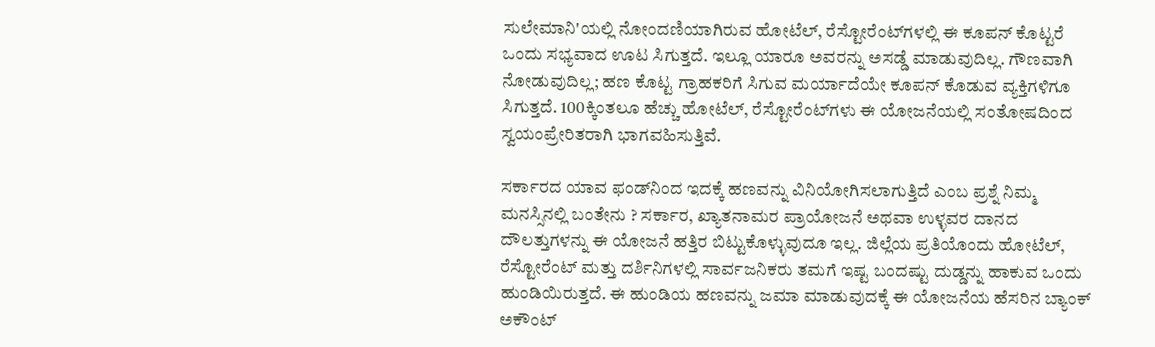ಸುಲೇಮಾನಿ'ಯಲ್ಲಿ ನೋಂದಣಿಯಾಗಿರುವ ಹೋಟೆಲ್, ರೆಸ್ಟೋರೆಂಟ್‍ಗಳಲ್ಲಿ ಈ ಕೂಪನ್ ಕೊಟ್ಟರೆ ಒಂದು ಸಭ್ಯವಾದ ಊಟ ಸಿಗುತ್ತದೆ. ಇಲ್ಲೂ ಯಾರೂ ಅವರನ್ನು ಅಸಡ್ಡೆ ಮಾಡುವುದಿಲ್ಲ. ಗೌಣವಾಗಿ ನೋಡುವುದಿಲ್ಲ; ಹಣ ಕೊಟ್ಟ ಗ್ರಾಹಕರಿಗೆ ಸಿಗುವ ಮರ್ಯಾದೆಯೇ ಕೂಪನ್ ಕೊಡುವ ವ್ಯಕ್ತಿಗಳಿಗೂ ಸಿಗುತ್ತದೆ. 100ಕ್ಕಿಂತಲೂ ಹೆಚ್ಚು ಹೋಟೆಲ್, ರೆಸ್ಟೋರೆಂಟ್‍ಗಳು ಈ ಯೋಜನೆಯಲ್ಲಿ ಸಂತೋಷದಿಂದ ಸ್ವಯಂಪ್ರೇರಿತರಾಗಿ ಭಾಗವಹಿಸುತ್ತಿವೆ.

ಸರ್ಕಾರದ ಯಾವ ಫಂಡ್‍ನಿಂದ ಇದಕ್ಕೆ ಹಣವನ್ನು ವಿನಿಯೋಗಿಸಲಾಗುತ್ತಿದೆ ಎಂಬ ಪ್ರಶ್ನೆ ನಿಮ್ಮ ಮನಸ್ಸಿನಲ್ಲಿ ಬಂತೇನು ? ಸರ್ಕಾರ, ಖ್ಯಾತನಾಮರ ಪ್ರಾಯೋಜನೆ ಅಥವಾ ಉಳ್ಳವರ ದಾನದ ದೌಲತ್ತುಗಳನ್ನು ಈ ಯೋಜನೆ ಹತ್ತಿರ ಬಿಟ್ಟುಕೊಳ್ಳುವುದೂ ಇಲ್ಲ. ಜಿಲ್ಲೆಯ ಪ್ರತಿಯೊಂದು ಹೋಟೆಲ್, ರೆಸ್ಟೋರೆಂಟ್ ಮತ್ತು ದರ್ಶಿನಿಗಳಲ್ಲಿ ಸಾರ್ವಜನಿಕರು ತಮಗೆ ಇಷ್ಟ ಬಂದಷ್ಟು ದುಡ್ಡನ್ನು ಹಾಕುವ ಒಂದು ಹುಂಡಿಯಿರುತ್ತದೆ. ಈ ಹುಂಡಿಯ ಹಣವನ್ನು ಜಮಾ ಮಾಡುವುದಕ್ಕೆ ಈ ಯೋಜನೆಯ ಹೆಸರಿನ ಬ್ಯಾಂಕ್ ಅಕೌಂಟ್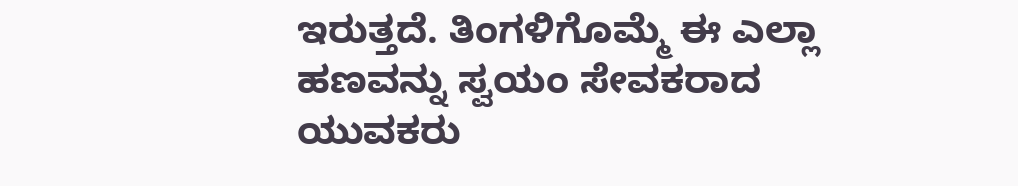ಇರುತ್ತದೆ. ತಿಂಗಳಿಗೊಮ್ಮೆ ಈ ಎಲ್ಲಾ ಹಣವನ್ನು ಸ್ವಯಂ ಸೇವಕರಾದ ಯುವಕರು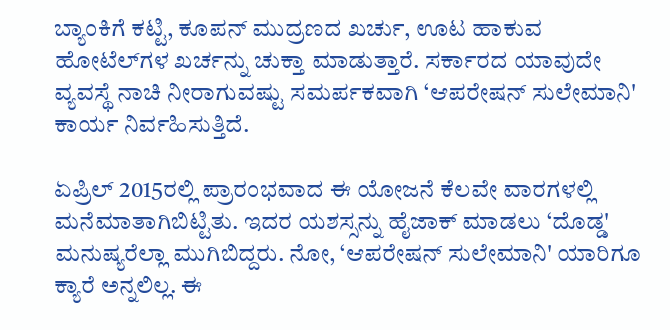ಬ್ಯಾಂಕಿಗೆ ಕಟ್ಟಿ, ಕೂಪನ್ ಮುದ್ರಣದ ಖರ್ಚು, ಊಟ ಹಾಕುವ ಹೋಟೆಲ್‍ಗಳ ಖರ್ಚನ್ನು ಚುಕ್ತಾ ಮಾಡುತ್ತಾರೆ. ಸರ್ಕಾರದ ಯಾವುದೇ ವ್ಯವಸ್ಥೆ ನಾಚಿ ನೀರಾಗುವಷ್ಟು ಸಮರ್ಪಕವಾಗಿ ‘ಆಪರೇಷನ್ ಸುಲೇಮಾನಿ' ಕಾರ್ಯ ನಿರ್ವಹಿಸುತ್ತಿದೆ.

ಏಪ್ರಿಲ್ 2015ರಲ್ಲಿ ಪ್ರಾರಂಭವಾದ ಈ ಯೋಜನೆ ಕೆಲವೇ ವಾರಗಳಲ್ಲಿ ಮನೆಮಾತಾಗಿಬಿಟ್ಟಿತು. ಇದರ ಯಶಸ್ಸನ್ನು ಹೈಜಾಕ್ ಮಾಡಲು ‘ದೊಡ್ಡ' ಮನುಷ್ಯರೆಲ್ಲಾ ಮುಗಿಬಿದ್ದರು. ನೋ, ‘ಆಪರೇಷನ್ ಸುಲೇಮಾನಿ' ಯಾರಿಗೂ ಕ್ಯಾರೆ ಅನ್ನಲಿಲ್ಲ. ಈ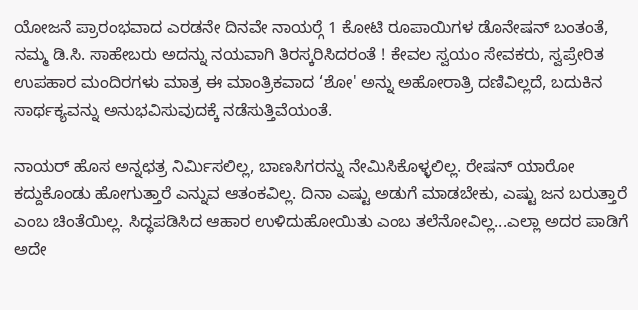ಯೋಜನೆ ಪ್ರಾರಂಭವಾದ ಎರಡನೇ ದಿನವೇ ನಾಯರ್‍ಗೆ 1 ಕೋಟಿ ರೂಪಾಯಿಗಳ ಡೊನೇಷನ್ ಬಂತಂತೆ, ನಮ್ಮ ಡಿ.ಸಿ. ಸಾಹೇಬರು ಅದನ್ನು ನಯವಾಗಿ ತಿರಸ್ಕರಿಸಿದರಂತೆ ! ಕೇವಲ ಸ್ವಯಂ ಸೇವಕರು, ಸ್ವಪ್ರೇರಿತ ಉಪಹಾರ ಮಂದಿರಗಳು ಮಾತ್ರ ಈ ಮಾಂತ್ರಿಕವಾದ ‘ಶೋ' ಅನ್ನು ಅಹೋರಾತ್ರಿ ದಣಿವಿಲ್ಲದೆ, ಬದುಕಿನ ಸಾರ್ಥಕ್ಯವನ್ನು ಅನುಭವಿಸುವುದಕ್ಕೆ ನಡೆಸುತ್ತಿವೆಯಂತೆ.

ನಾಯರ್ ಹೊಸ ಅನ್ನಛತ್ರ ನಿರ್ಮಿಸಲಿಲ್ಲ, ಬಾಣಸಿಗರನ್ನು ನೇಮಿಸಿಕೊಳ್ಳಲಿಲ್ಲ. ರೇಷನ್ ಯಾರೋ ಕದ್ದುಕೊಂಡು ಹೋಗುತ್ತಾರೆ ಎನ್ನುವ ಆತಂಕವಿಲ್ಲ. ದಿನಾ ಎಷ್ಟು ಅಡುಗೆ ಮಾಡಬೇಕು, ಎಷ್ಟು ಜನ ಬರುತ್ತಾರೆ ಎಂಬ ಚಿಂತೆಯಿಲ್ಲ. ಸಿದ್ಧಪಡಿಸಿದ ಆಹಾರ ಉಳಿದುಹೋಯಿತು ಎಂಬ ತಲೆನೋವಿಲ್ಲ...ಎಲ್ಲಾ ಅದರ ಪಾಡಿಗೆ ಅದೇ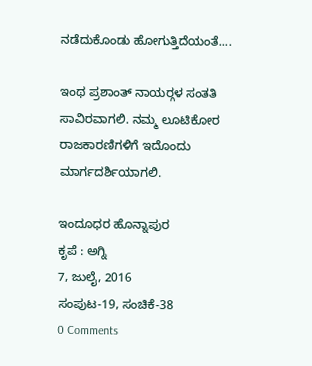ನಡೆದುಕೊಂಡು ಹೋಗುತ್ತಿದೆಯಂತೆ....

ಇಂಥ ಪ್ರಶಾಂತ್ ನಾಯರ್‍ಗಳ ಸಂತತಿ ಸಾವಿರವಾಗಲಿ. ನಮ್ಮ ಲೂಟಿಕೋರ ರಾಜಕಾರಣಿಗಳಿಗೆ ಇದೊಂದು ಮಾರ್ಗದರ್ಶಿಯಾಗಲಿ.

ಇಂದೂಧರ ಹೊನ್ನಾಪುರ
ಕೃಪೆ : ಅಗ್ನಿ
7, ಜುಲೈ, 2016
ಸಂಪುಟ-19, ಸಂಚಿಕೆ-38
0 Comments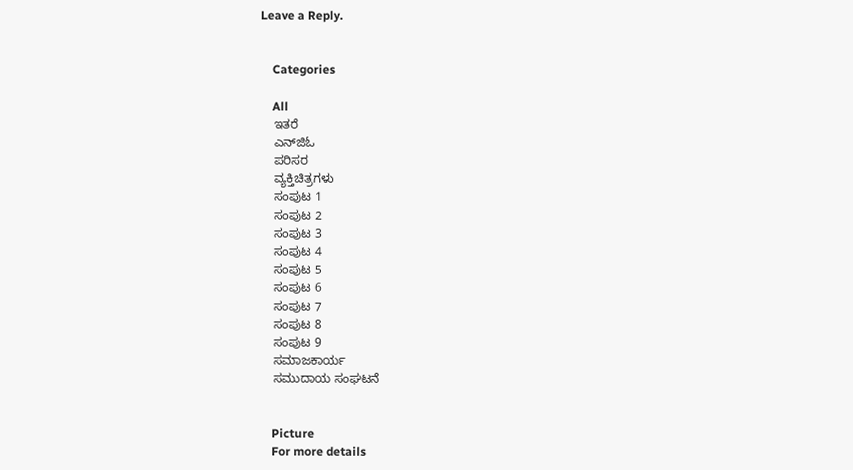Leave a Reply.


    Categories

    All
    ಇತರೆ
    ಎನ್‍ಜಿಓ
    ಪರಿಸರ
    ವ್ಯಕ್ತಿಚಿತ್ರಗಳು
    ಸಂಪುಟ 1
    ಸಂಪುಟ 2
    ಸಂಪುಟ 3
    ಸಂಪುಟ 4
    ಸಂಪುಟ 5
    ಸಂಪುಟ 6
    ಸಂಪುಟ 7
    ಸಂಪುಟ 8
    ಸಂಪುಟ 9
    ಸಮಾಜಕಾರ್ಯ
    ಸಮುದಾಯ ಸಂಘಟನೆ


    Picture
    For more details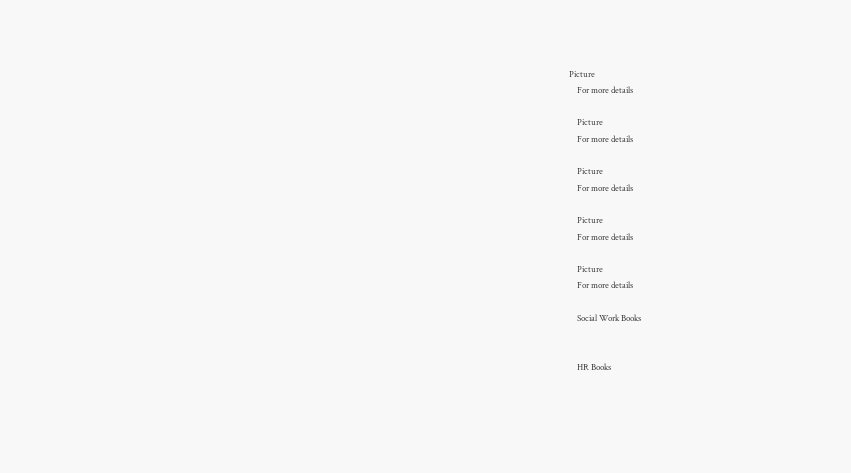Picture
    For more details

    Picture
    For more details

    Picture
    For more details

    Picture
    For more details

    Picture
    For more details

    Social Work Books


    HR Books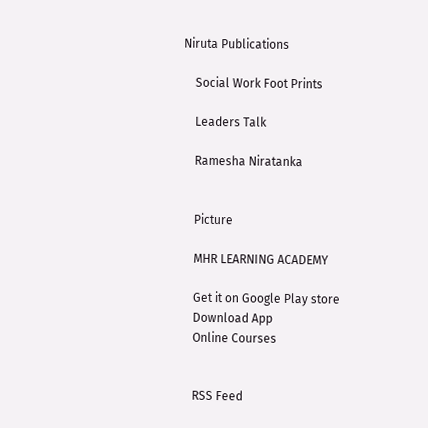Niruta Publications

    Social Work Foot Prints

    Leaders Talk

    Ramesha Niratanka


    Picture

    MHR LEARNING ACADEMY

    Get it on Google Play store
    Download App
    Online Courses


    RSS Feed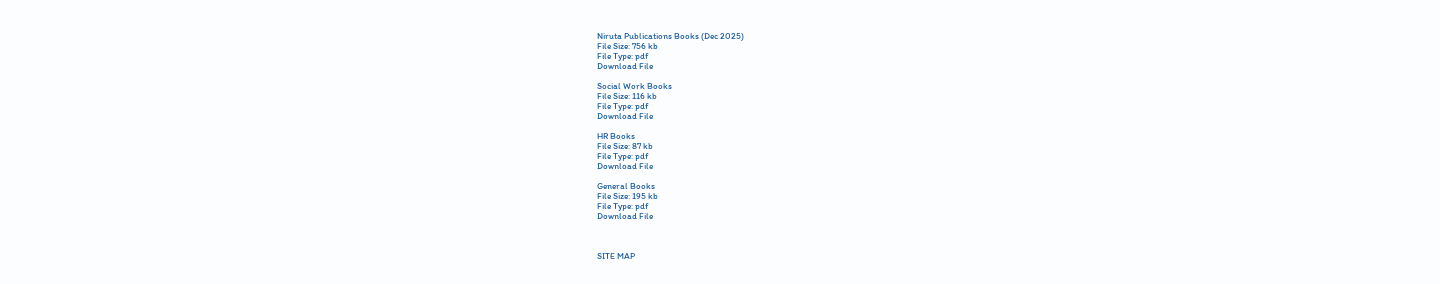Niruta Publications Books (Dec 2025)
File Size: 756 kb
File Type: pdf
Download File

Social Work Books
File Size: 116 kb
File Type: pdf
Download File

HR Books
File Size: 87 kb
File Type: pdf
Download File

General Books
File Size: 195 kb
File Type: pdf
Download File



SITE MAP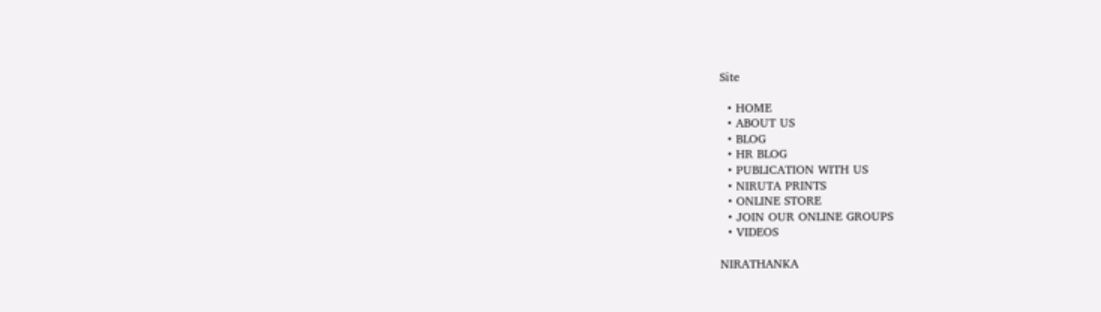Site

  • HOME
  • ABOUT US
  • BLOG
  • HR BLOG
  • PUBLICATION WITH US
  • NIRUTA PRINTS
  • ONLINE STORE
  • JOIN OUR ONLINE GROUPS
  • VIDEOS

NIRATHANKA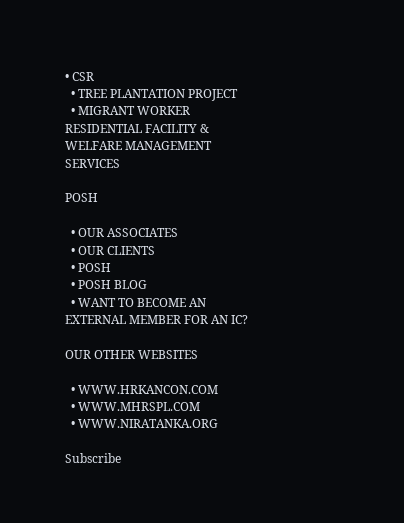• CSR
  • TREE PLANTATION PROJECT
  • MIGRANT WORKER RESIDENTIAL FACILITY & WELFARE MANAGEMENT SERVICES

POSH

  • OUR ASSOCIATES
  • OUR CLIENTS
  • POSH
  • POSH BLOG
  • WANT TO BECOME AN EXTERNAL MEMBER FOR AN IC?

OUR OTHER WEBSITES

  • WWW.HRKANCON.COM
  • WWW.MHRSPL.COM
  • WWW.NIRATANKA.ORG

Subscribe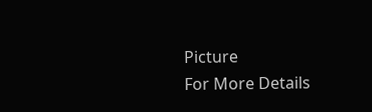Picture
For More Details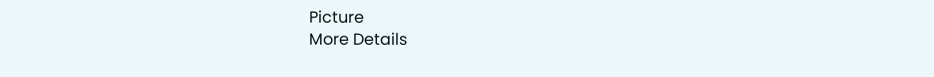Picture
More Details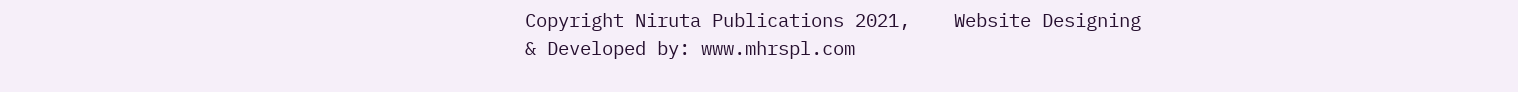Copyright Niruta Publications 2021,    Website Designing & Developed by: www.mhrspl.com